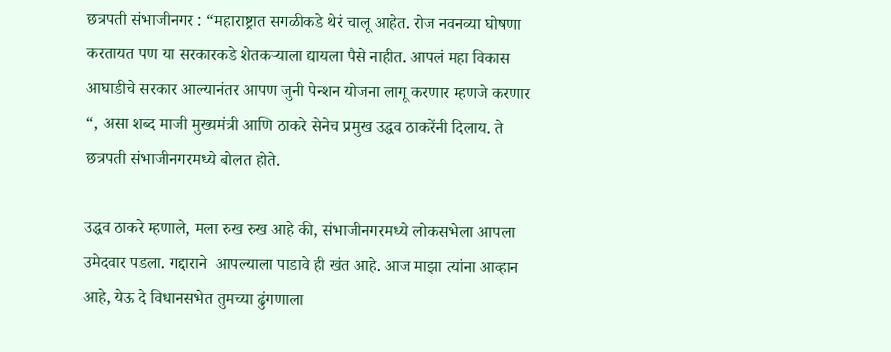छत्रपती संभाजीनगर : “महाराष्ट्रात सगळीकडे थेरं चालू आहेत. रोज नवनव्या घोषणा करतायत पण या सरकारकडे शेतकऱ्याला द्यायला पैसे नाहीत. आपलं महा विकास आघाडीचे सरकार आल्यानंतर आपण जुनी पेन्शन योजना लागू करणार म्हणजे करणार “, असा शब्द माजी मुख्यमंत्री आणि ठाकरे सेनेच प्रमुख उद्धव ठाकरेंनी दिलाय. ते छत्रपती संभाजीनगरमध्ये बोलत होते.

उद्धव ठाकरे म्हणाले, मला रुख रुख आहे की, संभाजीनगरमध्ये लोकसभेला आपला उमेदवार पडला. गद्दाराने  आपल्याला पाडावे ही खंत आहे. आज माझा त्यांना आव्हान आहे, येऊ दे विधानसभेत तुमच्या ढुंगणाला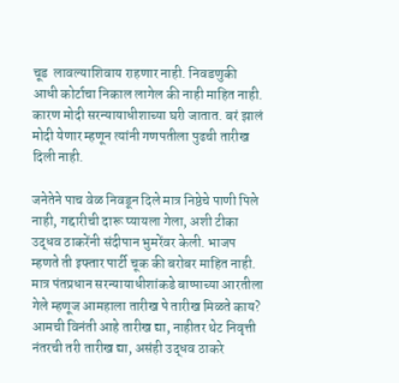चूड  लावल्याशिवाय राहणार नाही. निवडणुकी आधी कोर्टाचा निकाल लागेल की नाही माहित नाही. कारण मोदी सरन्यायाधीशाच्या घरी जातात. बरं झालं मोदी येणार म्हणून त्यांनी गणपतीला पुढची तारीख दिली नाही.

जनेतेने पाच वेळ निवडून दिले मात्र निष्ठेचे पाणी पिले नाही, गद्दारीची दारू प्यायला गेला, अशी टीका उद्धव ठाकरेंनी संदीपान भुमरेंवर केली. भाजप म्हणते ती इफ्तार पार्टी चूक की बरोबर माहित नाही. मात्र पंतप्रधान सरन्यायाधीशांकडे बाप्पाच्या आरतीला गेले म्हणूज आमहाला तारीख पे तारीख मिळते काय? आमची विनंती आहे तारीख द्या, नाहीतर थेट निवृत्ती नंतरची तरी तारीख द्या, असंही उद्धव ठाकरे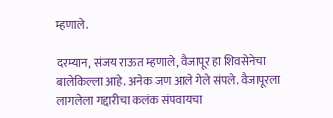म्हणाले.

दरम्यान, संजय राऊत म्हणाले, वैजापूर हा शिवसेनेचा बालेकिल्ला आहे. अनेक जण आले गेले संपले. वैजापूरला लागलेला गद्दारीचा कलंक संपवायचा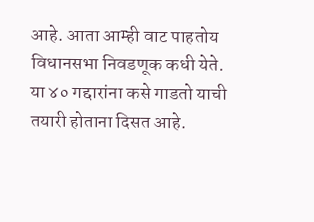आहे. आता आम्ही वाट पाहतोय विधानसभा निवडणूक कधी येते. या ४० गद्दारांना कसे गाडतो याची तयारी होताना दिसत आहे.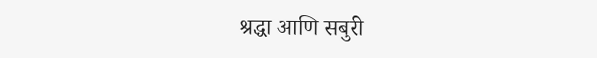श्रद्धा आणि सबुरी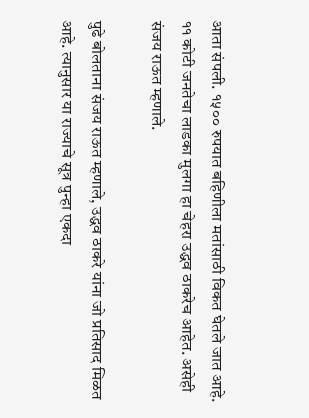आता संपली. १५०० रुपयात बहिणीला मतांसाठी विकत घेतले जात आहे. ११ कोटी जनतेचा लाडका मुलगा हा चेहरा उद्धव ठाकरेच आहेत. असेही संजय राऊत म्हणाले.

पुढे बोलताना संजय राऊत म्हणाले, उद्धव ठाकरे यांना जो प्रतिसाद मिळत आहे. त्यानुसार या राज्याचे सूत्र पुन्हा एकदा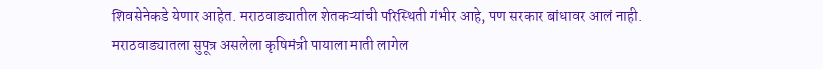शिवसेनेकडे येणार आहेत. मराठवाड्यातील शेतकऱ्यांची परिस्थिती गंभीर आहे, पण सरकार बांधावर आलं नाही. मराठवाड्यातला सुपूत्र असलेला कृषिमंत्री पायाला माती लागेल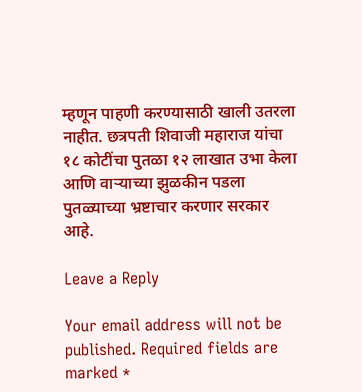म्हणून पाहणी करण्यासाठी खाली उतरला नाहीत. छत्रपती शिवाजी महाराज यांचा १८ कोटींचा पुतळा १२ लाखात उभा केला आणि वाऱ्याच्या झुळकीन पडला पुतळ्याच्या भ्रष्टाचार करणार सरकार आहे.

Leave a Reply

Your email address will not be published. Required fields are marked *